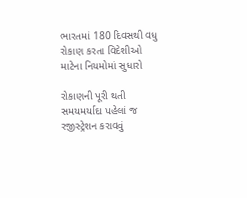ભારતમાં 180 દિવસથી વધુ રોકાણ કરતા વિદેશીઓ માટેના નિયમોમાં સુધારો

રોકાણની પૂરી થતી સમયમર્યાદા પહેલાં જ રજીસ્ટ્રેશન કરાવવું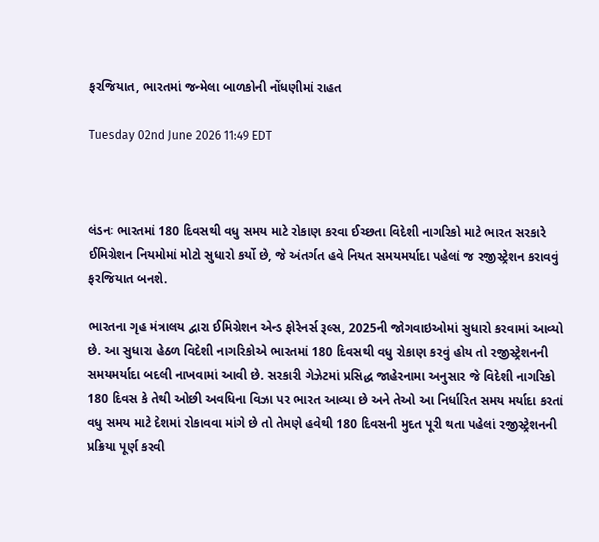ફરજિયાત, ભારતમાં જન્મેલા બાળકોની નોંધણીમાં રાહત

Tuesday 02nd June 2026 11:49 EDT



લંડનઃ ભારતમાં 180 દિવસથી વધુ સમય માટે રોકાણ કરવા ઈચ્છતા વિદેશી નાગરિકો માટે ભારત સરકારે ઈમિગ્રેશન નિયમોમાં મોટો સુધારો કર્યો છે, જે અંતર્ગત હવે નિયત સમયમર્યાદા પહેલાં જ રજીસ્ટ્રેશન કરાવવું ફરજિયાત બનશે.

ભારતના ગૃહ મંત્રાલય દ્વારા ઈમિગ્રેશન એન્ડ ફોરેનર્સ રૂલ્સ, 2025ની જોગવાઇઓમાં સુધારો કરવામાં આવ્યો છે. આ સુધારા હેઠળ વિદેશી નાગરિકોએ ભારતમાં 180 દિવસથી વધુ રોકાણ કરવું હોય તો રજીસ્ટ્રેશનની સમયમર્યાદા બદલી નાખવામાં આવી છે. સરકારી ગેઝેટમાં પ્રસિદ્ધ જાહેરનામા અનુસાર જે વિદેશી નાગરિકો 180 દિવસ કે તેથી ઓછી અવધિના વિઝા પર ભારત આવ્યા છે અને તેઓ આ નિર્ધારિત સમય મર્યાદા કરતાં વધુ સમય માટે દેશમાં રોકાવવા માંગે છે તો તેમણે હવેથી 180 દિવસની મુદત પૂરી થતા પહેલાં રજીસ્ટ્રેશનની પ્રક્રિયા પૂર્ણ કરવી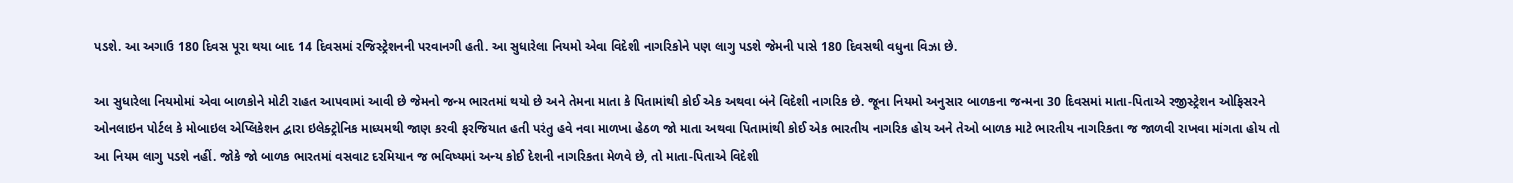પડશે. આ અગાઉ 180 દિવસ પૂરા થયા બાદ 14 દિવસમાં રજિસ્ટ્રેશનની પરવાનગી હતી. આ સુધારેલા નિયમો એવા વિદેશી નાગરિકોને પણ લાગુ પડશે જેમની પાસે 180 દિવસથી વધુના વિઝા છે.

આ સુધારેલા નિયમોમાં એવા બાળકોને મોટી રાહત આપવામાં આવી છે જેમનો જન્મ ભારતમાં થયો છે અને તેમના માતા કે પિતામાંથી કોઈ એક અથવા બંને વિદેશી નાગરિક છે. જૂના નિયમો અનુસાર બાળકના જન્મના 30 દિવસમાં માતા-પિતાએ રજીસ્ટ્રેશન ઓફિસરને ઓનલાઇન પોર્ટલ કે મોબાઇલ એપ્લિકેશન દ્વારા ઇલેક્ટ્રોનિક માધ્યમથી જાણ કરવી ફરજિયાત હતી પરંતુ હવે નવા માળખા હેઠળ જો માતા અથવા પિતામાંથી કોઈ એક ભારતીય નાગરિક હોય અને તેઓ બાળક માટે ભારતીય નાગરિકતા જ જાળવી રાખવા માંગતા હોય તો આ નિયમ લાગુ પડશે નહીં. જોકે જો બાળક ભારતમાં વસવાટ દરમિયાન જ ભવિષ્યમાં અન્ય કોઈ દેશની નાગરિકતા મેળવે છે, તો માતા-પિતાએ વિદેશી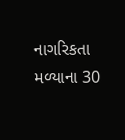નાગરિકતા મળ્યાના 30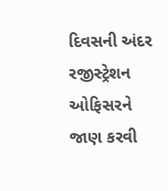દિવસની અંદર રજીસ્ટ્રેશન ઓફિસરને જાણ કરવી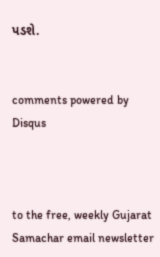પડશે.


comments powered by Disqus



to the free, weekly Gujarat Samachar email newsletter